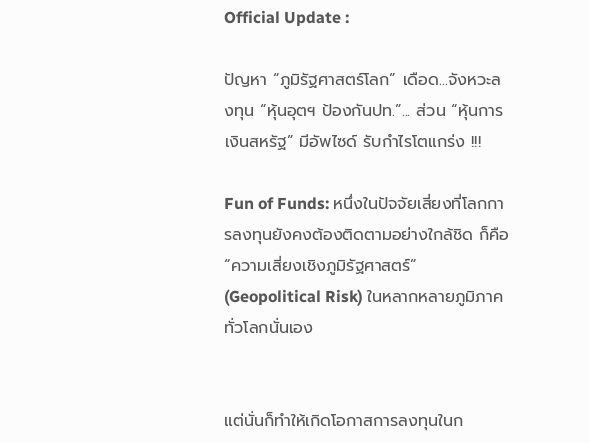Official Update :

ปัญหา “ภูมิรัฐศาสตร์โลก” เดือด...จังหวะลงทุน “หุ้นอุตฯ ป้องกันปท.”... ส่วน “หุ้นการเงินสหรัฐ” มีอัพไซด์ รับกำไรโตแกร่ง !!!

Fun of Funds: หนึ่งในปัจจัยเสี่ยงที่โลกการลงทุนยังคงต้องติดตามอย่างใกล้ชิด ก็คือ “ความเสี่ยงเชิงภูมิรัฐศาสตร์” (Geopolitical Risk) ในหลากหลายภูมิภาคทั่วโลกนั่นเอง


แต่นั่นก็ทำให้เกิดโอกาสการลงทุนในก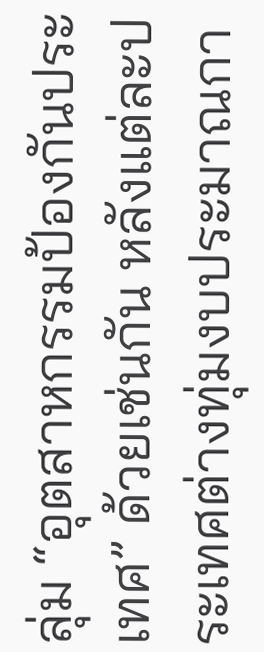ลุ่ม “อุตสาหกรรมป้องกันประเทศ” ด้วยเช่นกัน หลังแต่ละประเทศต่างทุ่มงบประมาณกา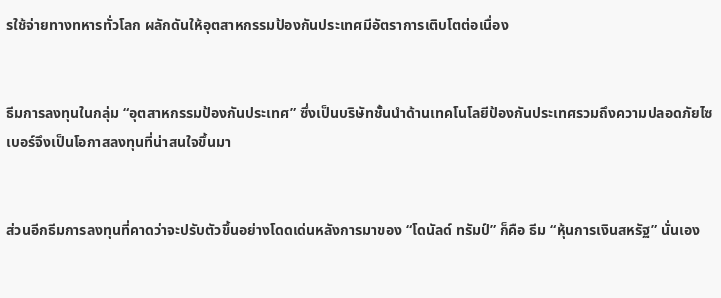รใช้จ่ายทางทหารทั่วโลก ผลักดันให้อุตสาหกรรมป้องกันประเทศมีอัตราการเติบโตต่อเนื่อง


ธีมการลงทุนในกลุ่ม “อุตสาหกรรมป้องกันประเทศ” ซึ่งเป็นบริษัทชั้นนำด้านเทคโนโลยีป้องกันประเทศรวมถึงความปลอดภัยไซเบอร์จึงเป็นโอกาสลงทุนที่น่าสนใจขึ้นมา


ส่วนอีกธีมการลงทุนที่คาดว่าจะปรับตัวขึ้นอย่างโดดเด่นหลังการมาของ “โดนัลด์ ทรัมป์” ก็คือ ธีม “หุ้นการเงินสหรัฐ” นั่นเอง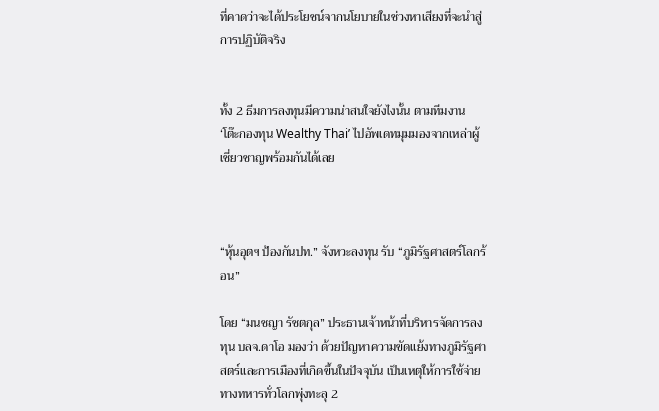ที่คาดว่าจะได้ประโยชน์จากนโยบายในช่วงหาเสียงที่จะนำสู่การปฏิบัติจริง


ทั้ง 2 ธีมการลงทุนมีความน่าสนใจยังไงนั้น ตามทีมงาน ‘โต๊ะกองทุน Wealthy Thai’ ไปอัพเดทมุมมองจากเหล่าผู้เชี่ยวชาญพร้อมกันได้เลย



“หุ้นอุตฯ ป้องกันปท.” จังหวะลงทุน รับ “ภูมิรัฐศาสตร์โลกร้อน”

โดย “มนชญา รัชตกุล” ประธานเจ้าหน้าที่บริหารจัดการลงทุน บลจ.ดาโอ มองว่า ด้วยปัญหาความขัดแย้งทางภูมิรัฐศาสตร์และการเมืองที่เกิดขึ้นในปัจจุบัน เป็นเหตุให้การใช้จ่ายทางทหารทั่วโลกพุ่งทะลุ 2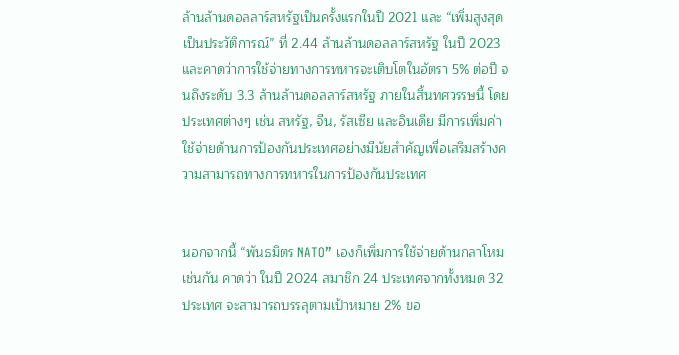ล้านล้านดอลลาร์สหรัฐเป็นครั้งแรกในปี 2021 และ “เพิ่มสูงสุดเป็นประวัติการณ์” ที่ 2.44 ล้านล้านดอลลาร์สหรัฐ ในปี 2023 และคาดว่าการใช้จ่ายทางการทหารจะเติบโตในอัตรา 5% ต่อปี จนถึงระดับ 3.3 ล้านล้านดอลลาร์สหรัฐ ภายในสิ้นทศวรรษนี้ โดยประเทศต่างๆ เช่น สหรัฐ, จีน, รัสเซีย และอินเดีย มีการเพิ่มค่าใช้จ่ายด้านการป้องกันประเทศอย่างมีนัยสำคัญเพื่อเสริมสร้างความสามารถทางการทหารในการป้องกันประเทศ


นอกจากนี้ “พันธมิตร NATO” เองก็เพิ่มการใช้จ่ายด้านกลาโหมเช่นกัน คาดว่า ในปี 2024 สมาชิก 24 ประเทศจากทั้งหมด 32 ประเทศ จะสามารถบรรลุตามเป้าหมาย 2% ขอ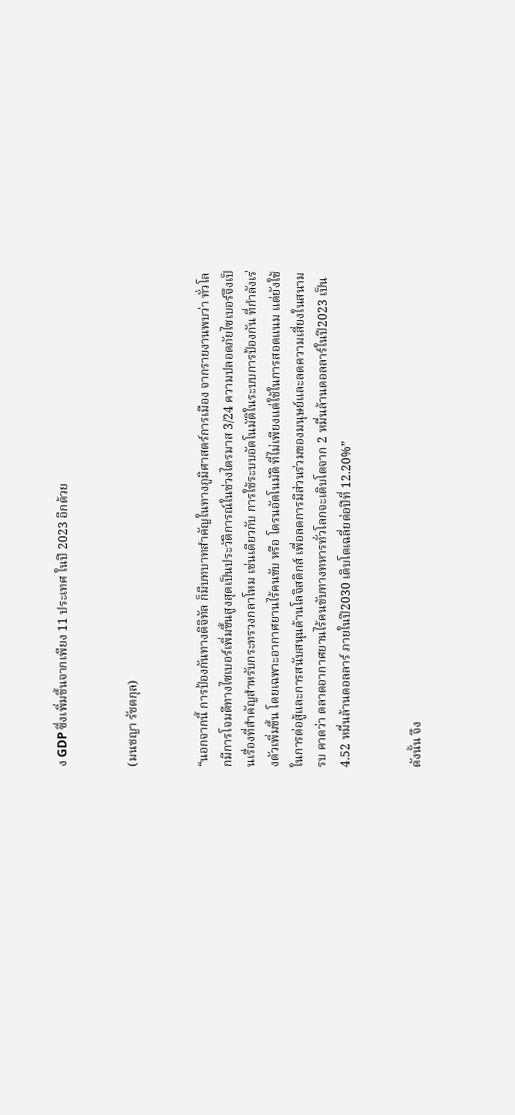ง GDP ซึ่งเพิ่มขึ้นจากเพียง 11 ประเทศ ในปี 2023 อีกด้วย


(มนชญา รัชตกุล)


“นอกจากนี้ การป้องกันทางดิจิทัล ก็มีบทบาทสำคัญในทางภูมิศาสตร์การเมือง จากรายงานพบว่า ทั่วโลกมีการโจมตีทางไซเบอร์เพิ่มขึ้นสูงสุดเป็นประวัติการณ์ในช่วงไตรมาส 3/24 ความปลอดภัยไซเบอร์จึงเป็นเรื่องที่สำคัญสำหรับกระทรวงกลาโหม เช่นเดียวกับ การใช้ระบบอัตโนมัติในระบบการป้องกัน ที่กำลังเร่งตัวเพิ่มขึ้น โดยเฉพาะอากาศยานไร้คนขับ หรือ โดรนอัตโนมัติ ที่ไม่เพียงแต่ใช้ในการสอดแนม แต่ยังใช้ในการต่อสู้และการสนับสนุนด้านโลจิสติกส์ เพื่อลดการมีส่วนร่วมของมนุษย์และลดความเสี่ยงในสนามรบ คาดว่า ตลาดอากาศยานไร้คนขับทางทหารทั่วโลกจะเติบโตจาก 2 หมื่นล้านดอลลาร์ในปี2023 เป็น 4.52 หมื่นล้านดอลลาร์ ภายในปี2030 เติบโตเฉลี่ยต่อปีที่ 12.20%”


ดังนั้น จึง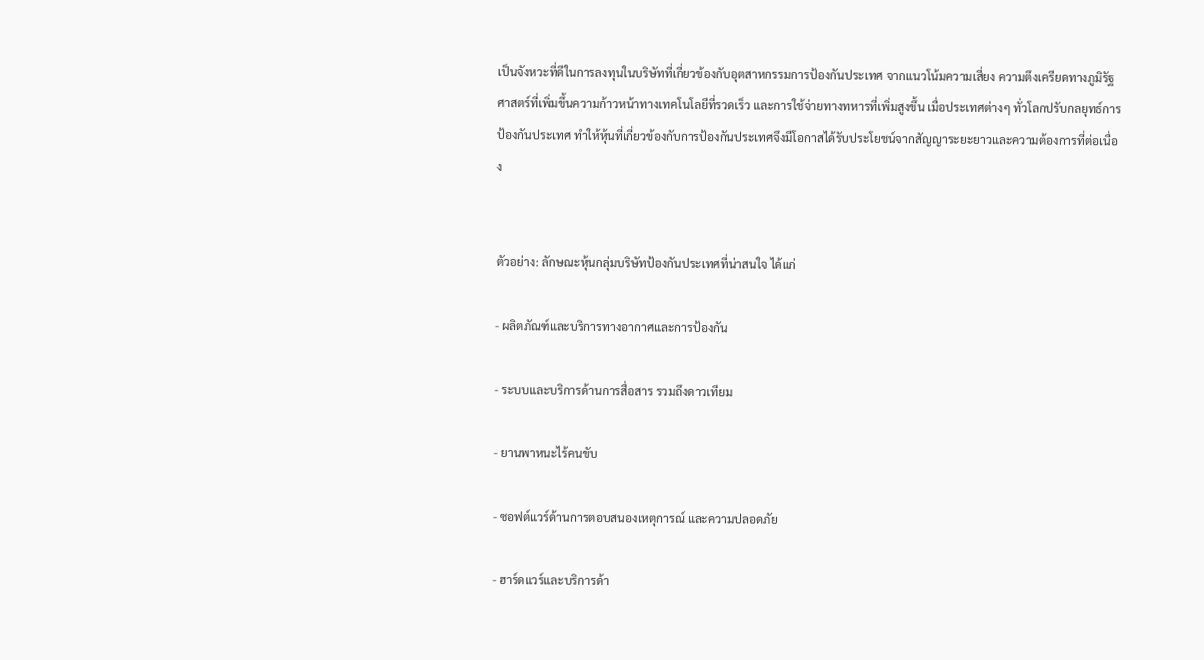เป็นจังหวะที่ดีในการลงทุนในบริษัทที่เกี่ยวข้องกับอุตสาหกรรมการป้องกันประเทศ จากแนวโน้มความเสี่ยง ความตึงเครียดทางภูมิรัฐศาสตร์ที่เพิ่มขึ้นความก้าวหน้าทางเทคโนโลยีที่รวดเร็ว และการใช้จ่ายทางทหารที่เพิ่มสูงขึ้น เมื่อประเทศต่างๆ ทั่วโลกปรับกลยุทธ์การป้องกันประเทศ ทำให้หุ้นที่เกี่ยวข้องกับการป้องกันประเทศจึงมีโอกาสได้รับประโยชน์จากสัญญาระยะยาวและความต้องการที่ต่อเนื่อง


ตัวอย่าง: ลักษณะหุ้นกลุ่มบริษัทป้องกันประเทศที่น่าสนใจ ได้แก่

- ผลิตภัณฑ์และบริการทางอากาศและการป้องกัน

- ระบบและบริการด้านการสื่อสาร รวมถึงดาวเทียม

- ยานพาหนะไร้คนขับ

- ซอฟต์แวร์ด้านการตอบสนองเหตุการณ์ และความปลอดภัย

- ฮาร์ดแวร์และบริการด้า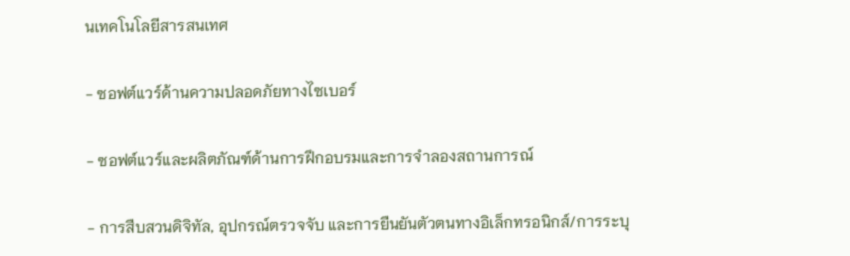นเทคโนโลยีสารสนเทศ

- ซอฟต์แวร์ด้านความปลอดภัยทางไซเบอร์

- ซอฟต์แวร์และผลิตภัณฑ์ด้านการฝึกอบรมและการจำลองสถานการณ์

- การสืบสวนดิจิทัล, อุปกรณ์ตรวจจับ และการยืนยันตัวตนทางอิเล็กทรอนิกส์/การระบุ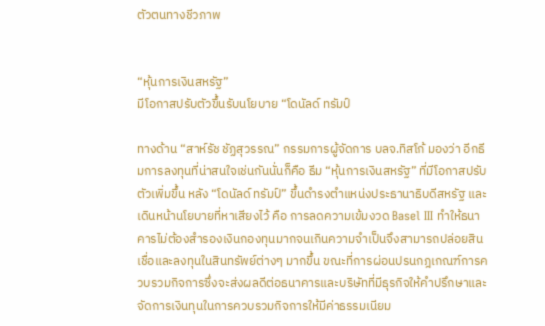ตัวตนทางชีวภาพ


“หุ้นการเงินสหรัฐ”
มีโอกาสปรับตัวขึ้นรับนโยบาย “โดนัลด์ ทรัมป์

ทางด้าน “สาห์รัช ชัฏสุวรรณ” กรรมการผู้จัดการ บลจ.ทิสโก้ มองว่า อีกธีมการลงทุนที่น่าสนใจเช่นกันนั่นก็คือ ธีม “หุ้นการเงินสหรัฐ” ที่มีโอกาสปรับตัวเพิ่มขึ้น หลัง “โดนัลด์ ทรัมป์” ขึ้นดำรงตำแหน่งประธานาธิบดีสหรัฐ และเดินหน้านโยบายที่หาเสียงไว้ คือ การลดความเข้มงวด Basel III ทำให้ธนาคารไม่ต้องสำรองเงินกองทุนมากจนเกินความจำเป็นจึงสามารถปล่อยสินเชื่อและลงทุนในสินทรัพย์ต่างๆ มากขึ้น ขณะที่การผ่อนปรนกฎเกณฑ์การควบรวมกิจการซึ่งจะส่งผลดีต่อธนาคารและบริษัทที่มีธุรกิจให้คำปรึกษาและจัดการเงินทุนในการควบรวมกิจการให้มีค่าธรรมเนียม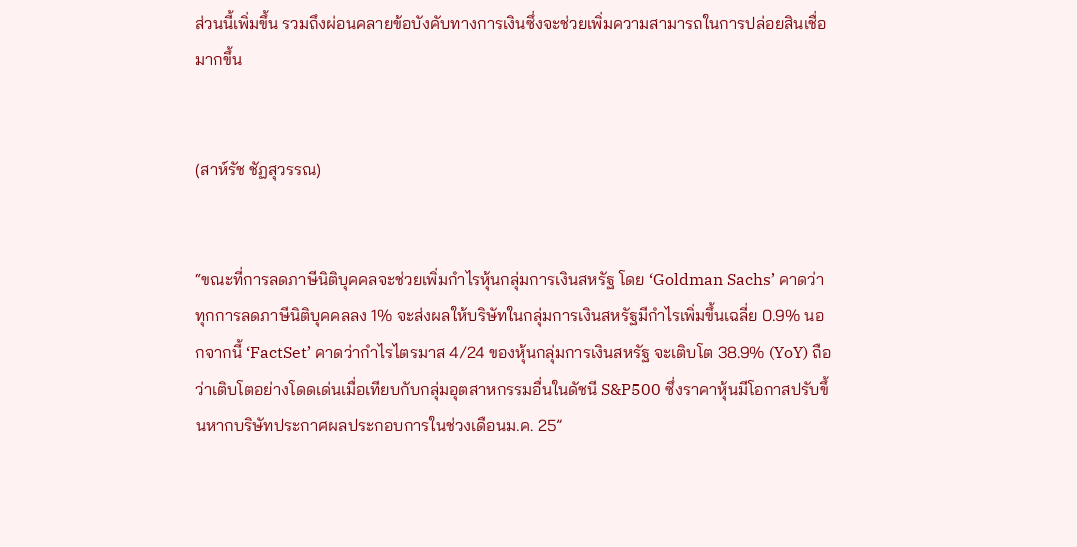ส่วนนี้เพิ่มขึ้น รวมถึงผ่อนคลายข้อบังคับทางการเงินซึ่งจะช่วยเพิ่มความสามารถในการปล่อยสินเชื่อมากขึ้น


(สาห์รัช ชัฏสุวรรณ)


“ขณะที่การลดภาษีนิติบุคคลจะช่วยเพิ่มกำไรหุ้นกลุ่มการเงินสหรัฐ โดย ‘Goldman Sachs’ คาดว่าทุกการลดภาษีนิติบุคคลลง 1% จะส่งผลให้บริษัทในกลุ่มการเงินสหรัฐมีกำไรเพิ่มขึ้นเฉลี่ย 0.9% นอกจากนี้ ‘FactSet’ คาดว่ากำไรไตรมาส 4/24 ของหุ้นกลุ่มการเงินสหรัฐ จะเติบโต 38.9% (YoY) ถือว่าเติบโตอย่างโดดเด่นเมื่อเทียบกับกลุ่มอุตสาหกรรมอื่นในดัชนี S&P500 ซึ่งราคาหุ้นมีโอกาสปรับขึ้นหากบริษัทประกาศผลประกอบการในช่วงเดือนม.ค. 25”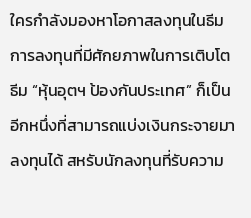ใครกำลังมองหาโอกาสลงทุนในธีมการลงทุนที่มีศักยภาพในการเติบโต ธีม “หุ้นอุตฯ ป้องกันประเทศ” ก็เป็นอีกหนึ่งที่สามารถแบ่งเงินกระจายมาลงทุนได้ สหรับนักลงทุนที่รับความ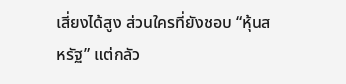เสี่ยงได้สูง ส่วนใครที่ยังชอบ “หุ้นสหรัฐ” แต่กลัว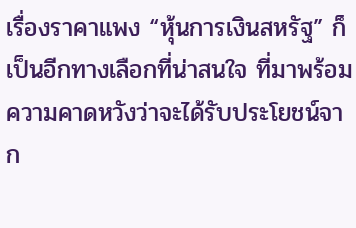เรื่องราคาแพง “หุ้นการเงินสหรัฐ” ก็เป็นอีกทางเลือกที่น่าสนใจ ที่มาพร้อมความคาดหวังว่าจะได้รับประโยชน์จาก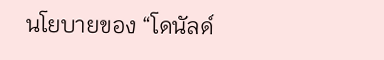นโยบายของ “โดนัลด์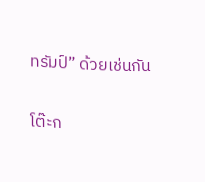ทรัมป์” ด้วยเช่นกัน

โต๊ะก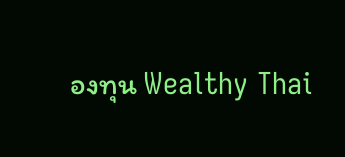องทุน Wealthy Thai